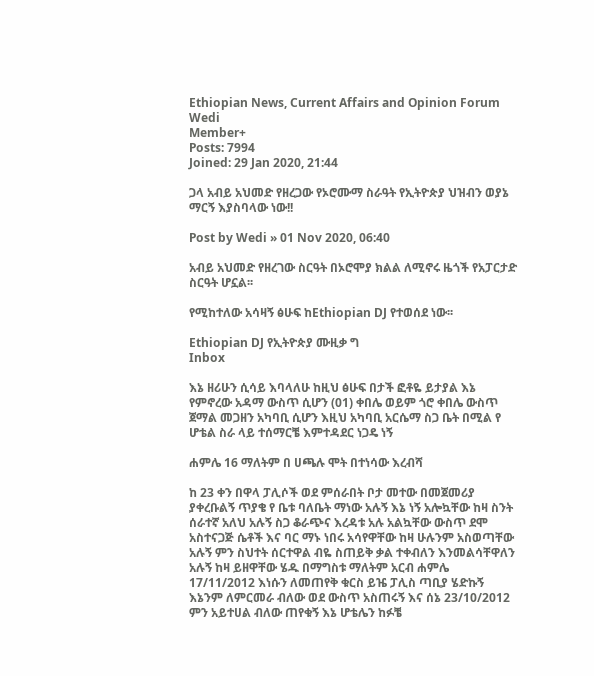Ethiopian News, Current Affairs and Opinion Forum
Wedi
Member+
Posts: 7994
Joined: 29 Jan 2020, 21:44

ጋላ አብይ አህመድ የዘረጋው የኦሮሙማ ስራዓት የኢትዮጵያ ህዝብን ወያኔ ማርኝ እያስባላው ነው!!

Post by Wedi » 01 Nov 2020, 06:40

አብይ አህመድ የዘረገው ስርዓት በኦሮሞያ ክልል ለሚኖሩ ዜጎች የአፓርታድ ስርዓት ሆኗል፡፡

የሚከተለው አሳዛኝ ፅሁፍ ከEthiopian DJ የተወሰደ ነው፡፡

Ethiopian DJ የኢትዮጵያ ሙዚቃ ግ
Inbox

እኔ ዘሪሁን ሲሳይ እባላለሁ ከዚህ ፅሁፍ በታች ፎቶዬ ይታያል እኔ የምኖረው አዳማ ውስጥ ሲሆን (01) ቀበሌ ወይም ጎሮ ቀበሌ ውስጥ ጀማል መጋዘን አካባቢ ሲሆን እዚህ አካባቢ አርሴማ ስጋ ቤት በሚል የ ሆቴል ስራ ላይ ተሰማርቼ እምተዳደር ነጋዴ ነኝ

ሐምሌ 16 ማለትም በ ሀጫሉ ሞት በተነሳው እረብሻ

ከ 23 ቀን በዋላ ፓሊሶች ወደ ምሰራበት ቦታ መተው በመጀመሪያ ያቀረቡልኝ ጥያቄ የ ቤቱ ባለቤት ማነው አሉኝ እኔ ነኝ አሎኳቸው ከዛ ስንት ሰራተኛ አለህ አሉኝ ስጋ ቆራጭና እረዳቱ አሉ አልኳቸው ውስጥ ደሞ አስተናጋጅ ሴቶች እና ባር ማኑ ነበሩ አሳየዋቸው ከዛ ሁሉንም አስወጣቸው አሉኝ ምን ስህተት ሰርተዋል ብዬ ስጠይቅ ቃል ተቀብለን እንመልሳቸዋለን አሉኝ ከዛ ይዘዋቸው ሄዱ በማግስቱ ማለትም አርብ ሐምሌ 17/11/2012 እነሱን ለመጠየቅ ቁርስ ይዤ ፓሊስ ጣቢያ ሄድኩኝ እኔንም ለምርመራ ብለው ወደ ውስጥ አስጠሩኝ እና ሰኔ 23/10/2012 ምን አይተሀል ብለው ጠየቁኝ እኔ ሆቴሌን ከፉቼ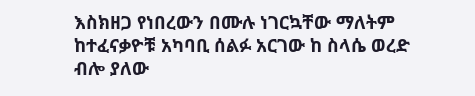እስክዘጋ የነበረውን በሙሉ ነገርኳቸው ማለትም ከተፈናቃዮቹ አካባቢ ሰልፉ አርገው ከ ስላሴ ወረድ ብሎ ያለው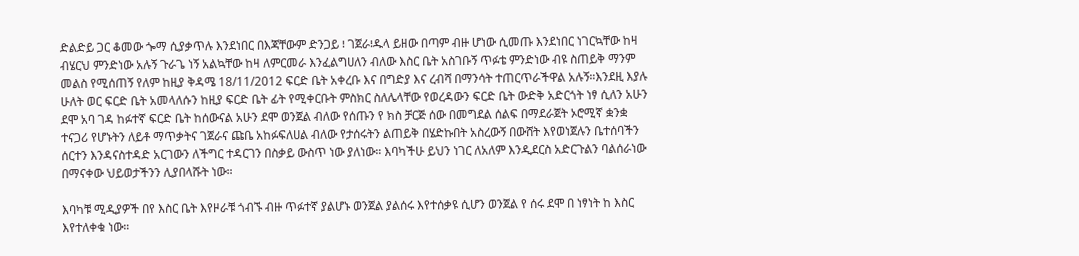ድልድይ ጋር ቆመው ጐማ ሲያቃጥሉ እንደነበር በእጃቸውም ድንጋይ ፧ ገጀራ፧ዱላ ይዘው በጣም ብዙ ሆነው ሲመጡ እንደነበር ነገርኳቸው ከዛ ብሄርህ ምንድነው አሉኝ ጉራጌ ነኝ አልኳቸው ከዛ ለምርመራ እንፈልግሀለን ብለው እስር ቤት አስገቡኝ ጥፉቴ ምንድነው ብዩ ስጠይቅ ማንም መልስ የሚሰጠኝ የለም ከዚያ ቅዳሜ 18/11/2012 ፍርድ ቤት አቀረቡ እና በግድያ እና ረብሻ በማንሳት ተጠርጥራችዋል አሉኝ።እንደዚ እያሉ ሁለት ወር ፍርድ ቤት አመላለሱን ከዚያ ፍርድ ቤት ፊት የሚቀርቡት ምስክር ስለሌላቸው የወረዳውን ፍርድ ቤት ውድቅ አድርጎት ነፃ ሲለን አሁን ደሞ አባ ገዳ ከፉተኛ ፍርድ ቤት ከሰውናል አሁን ደሞ ወንጀል ብለው የሰጡን የ ክስ ቻርጅ ሰው በመግደል ሰልፍ በማደራጀት ኦሮሚኛ ቋንቋ ተናጋሪ የሆኑትን ለይቶ ማጥቃትና ገጀራና ጩቤ አከፉፍለሀል ብለው የታሰሩትን ልጠይቅ በሄድኩበት አስረውኝ በውሸት እየወነጀሉን ቤተሰባችን ሰርተን እንዳናስተዳድ አርገውን ለችግር ተዳርገን በስቃይ ውስጥ ነው ያለነው። እባካችሁ ይህን ነገር ለአለም እንዲደርስ አድርጉልን ባልሰራነው በማናቀው ህይወታችንን ሊያበላሹት ነው።

እባካቹ ሚዲያዎች በየ እስር ቤት እየዞራቹ ጎብኙ ብዙ ጥፉተኛ ያልሆኑ ወንጀል ያልሰሩ እየተሰቃዩ ሲሆን ወንጀል የ ሰሩ ደሞ በ ነፃነት ከ እስር እየተለቀቁ ነው።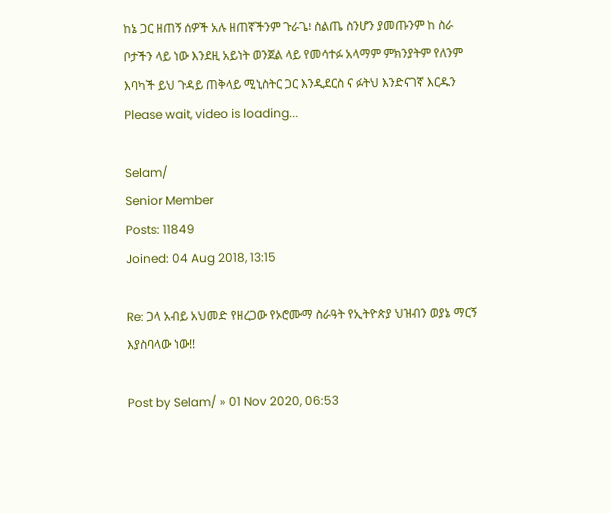ከኔ ጋር ዘጠኝ ሰዎች አሉ ዘጠኛችንም ጉራጌ፧ ስልጤ ስንሆን ያመጡንም ከ ስራ ቦታችን ላይ ነው እንደዚ አይነት ወንጀል ላይ የመሳተፉ አላማም ምክንያትም የለንም እባካች ይህ ጉዳይ ጠቅላይ ሚኒስትር ጋር እንዲደርስ ና ፉትህ እንድናገኛ እርዱን
Please wait, video is loading...

Selam/
Senior Member
Posts: 11849
Joined: 04 Aug 2018, 13:15

Re: ጋላ አብይ አህመድ የዘረጋው የኦሮሙማ ስራዓት የኢትዮጵያ ህዝብን ወያኔ ማርኝ እያስባላው ነው!!

Post by Selam/ » 01 Nov 2020, 06:53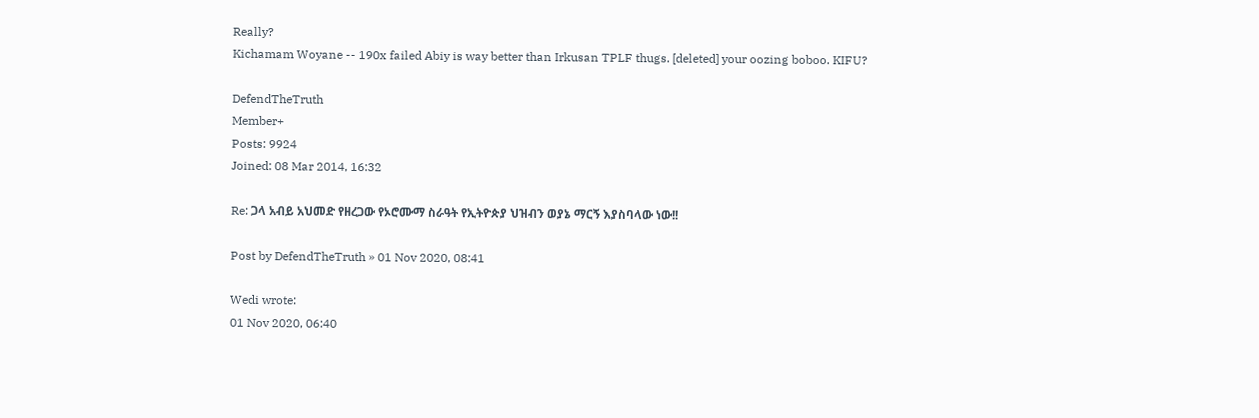Really?
Kichamam Woyane -- 190x failed Abiy is way better than Irkusan TPLF thugs. [deleted] your oozing boboo. KIFU?

DefendTheTruth
Member+
Posts: 9924
Joined: 08 Mar 2014, 16:32

Re: ጋላ አብይ አህመድ የዘረጋው የኦሮሙማ ስራዓት የኢትዮጵያ ህዝብን ወያኔ ማርኝ እያስባላው ነው!!

Post by DefendTheTruth » 01 Nov 2020, 08:41

Wedi wrote:
01 Nov 2020, 06:40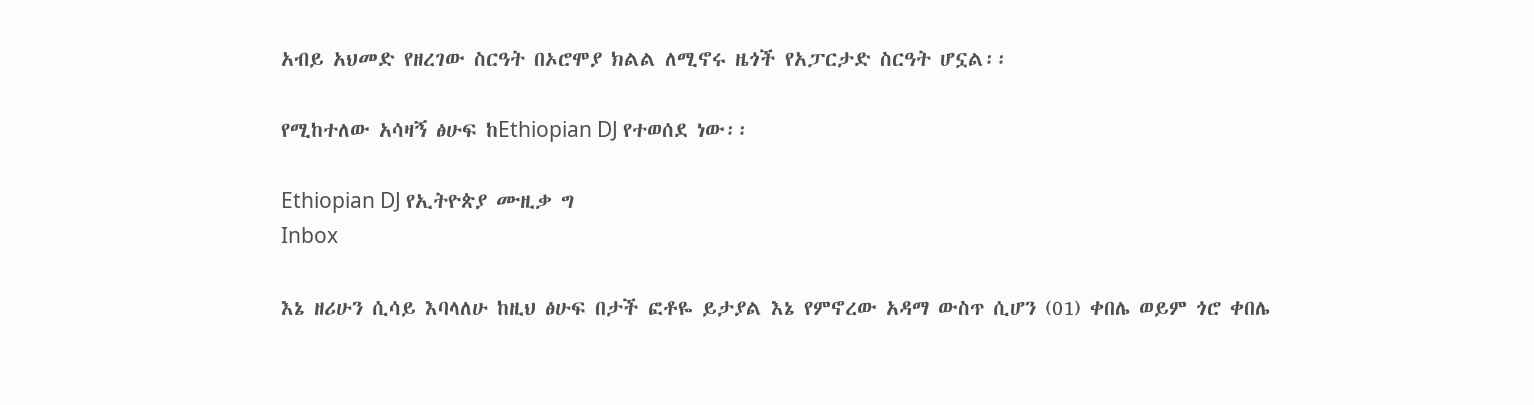አብይ አህመድ የዘረገው ስርዓት በኦሮሞያ ክልል ለሚኖሩ ዜጎች የአፓርታድ ስርዓት ሆኗል፡፡

የሚከተለው አሳዛኝ ፅሁፍ ከEthiopian DJ የተወሰደ ነው፡፡

Ethiopian DJ የኢትዮጵያ ሙዚቃ ግ
Inbox

እኔ ዘሪሁን ሲሳይ እባላለሁ ከዚህ ፅሁፍ በታች ፎቶዬ ይታያል እኔ የምኖረው አዳማ ውስጥ ሲሆን (01) ቀበሌ ወይም ጎሮ ቀበሌ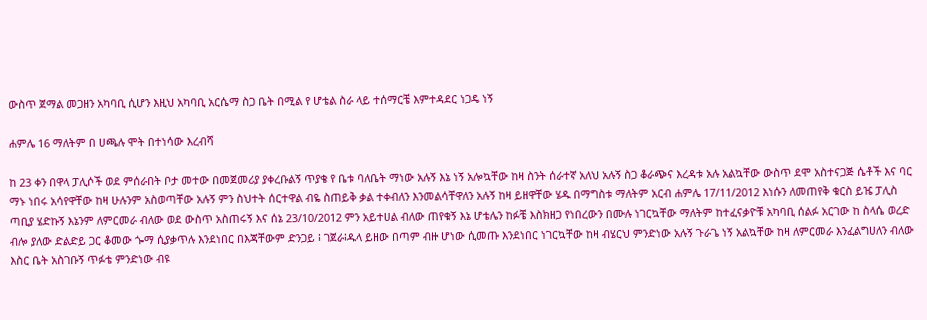ውስጥ ጀማል መጋዘን አካባቢ ሲሆን እዚህ አካባቢ አርሴማ ስጋ ቤት በሚል የ ሆቴል ስራ ላይ ተሰማርቼ እምተዳደር ነጋዴ ነኝ

ሐምሌ 16 ማለትም በ ሀጫሉ ሞት በተነሳው እረብሻ

ከ 23 ቀን በዋላ ፓሊሶች ወደ ምሰራበት ቦታ መተው በመጀመሪያ ያቀረቡልኝ ጥያቄ የ ቤቱ ባለቤት ማነው አሉኝ እኔ ነኝ አሎኳቸው ከዛ ስንት ሰራተኛ አለህ አሉኝ ስጋ ቆራጭና እረዳቱ አሉ አልኳቸው ውስጥ ደሞ አስተናጋጅ ሴቶች እና ባር ማኑ ነበሩ አሳየዋቸው ከዛ ሁሉንም አስወጣቸው አሉኝ ምን ስህተት ሰርተዋል ብዬ ስጠይቅ ቃል ተቀብለን እንመልሳቸዋለን አሉኝ ከዛ ይዘዋቸው ሄዱ በማግስቱ ማለትም አርብ ሐምሌ 17/11/2012 እነሱን ለመጠየቅ ቁርስ ይዤ ፓሊስ ጣቢያ ሄድኩኝ እኔንም ለምርመራ ብለው ወደ ውስጥ አስጠሩኝ እና ሰኔ 23/10/2012 ምን አይተሀል ብለው ጠየቁኝ እኔ ሆቴሌን ከፉቼ እስክዘጋ የነበረውን በሙሉ ነገርኳቸው ማለትም ከተፈናቃዮቹ አካባቢ ሰልፉ አርገው ከ ስላሴ ወረድ ብሎ ያለው ድልድይ ጋር ቆመው ጐማ ሲያቃጥሉ እንደነበር በእጃቸውም ድንጋይ ፧ ገጀራ፧ዱላ ይዘው በጣም ብዙ ሆነው ሲመጡ እንደነበር ነገርኳቸው ከዛ ብሄርህ ምንድነው አሉኝ ጉራጌ ነኝ አልኳቸው ከዛ ለምርመራ እንፈልግሀለን ብለው እስር ቤት አስገቡኝ ጥፉቴ ምንድነው ብዩ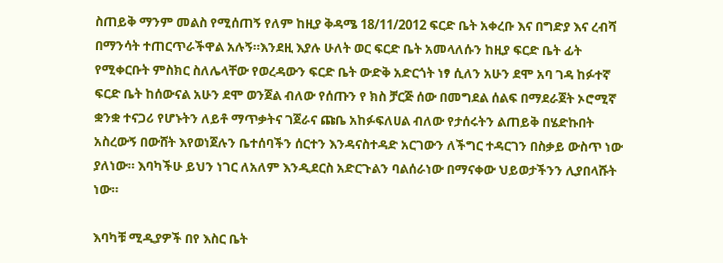ስጠይቅ ማንም መልስ የሚሰጠኝ የለም ከዚያ ቅዳሜ 18/11/2012 ፍርድ ቤት አቀረቡ እና በግድያ እና ረብሻ በማንሳት ተጠርጥራችዋል አሉኝ።እንደዚ እያሉ ሁለት ወር ፍርድ ቤት አመላለሱን ከዚያ ፍርድ ቤት ፊት የሚቀርቡት ምስክር ስለሌላቸው የወረዳውን ፍርድ ቤት ውድቅ አድርጎት ነፃ ሲለን አሁን ደሞ አባ ገዳ ከፉተኛ ፍርድ ቤት ከሰውናል አሁን ደሞ ወንጀል ብለው የሰጡን የ ክስ ቻርጅ ሰው በመግደል ሰልፍ በማደራጀት ኦሮሚኛ ቋንቋ ተናጋሪ የሆኑትን ለይቶ ማጥቃትና ገጀራና ጩቤ አከፉፍለሀል ብለው የታሰሩትን ልጠይቅ በሄድኩበት አስረውኝ በውሸት እየወነጀሉን ቤተሰባችን ሰርተን እንዳናስተዳድ አርገውን ለችግር ተዳርገን በስቃይ ውስጥ ነው ያለነው። እባካችሁ ይህን ነገር ለአለም እንዲደርስ አድርጉልን ባልሰራነው በማናቀው ህይወታችንን ሊያበላሹት ነው።

እባካቹ ሚዲያዎች በየ እስር ቤት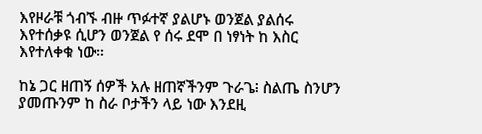እየዞራቹ ጎብኙ ብዙ ጥፉተኛ ያልሆኑ ወንጀል ያልሰሩ እየተሰቃዩ ሲሆን ወንጀል የ ሰሩ ደሞ በ ነፃነት ከ እስር እየተለቀቁ ነው።

ከኔ ጋር ዘጠኝ ሰዎች አሉ ዘጠኛችንም ጉራጌ፧ ስልጤ ስንሆን ያመጡንም ከ ስራ ቦታችን ላይ ነው እንደዚ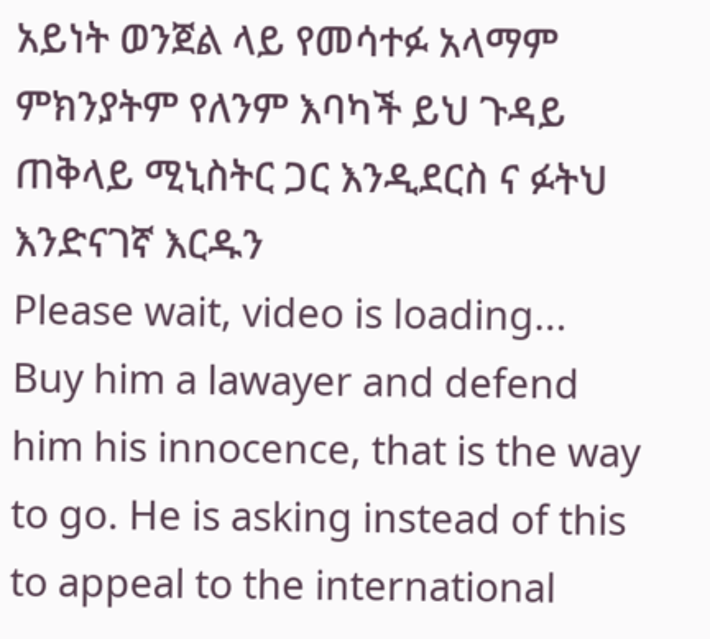አይነት ወንጀል ላይ የመሳተፉ አላማም ምክንያትም የለንም እባካች ይህ ጉዳይ ጠቅላይ ሚኒስትር ጋር እንዲደርስ ና ፉትህ እንድናገኛ እርዱን
Please wait, video is loading...
Buy him a lawayer and defend him his innocence, that is the way to go. He is asking instead of this to appeal to the international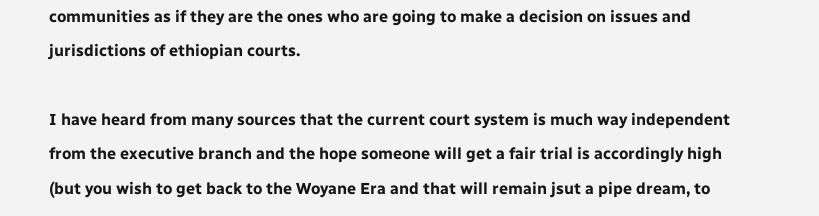communities as if they are the ones who are going to make a decision on issues and jurisdictions of ethiopian courts.

I have heard from many sources that the current court system is much way independent from the executive branch and the hope someone will get a fair trial is accordingly high (but you wish to get back to the Woyane Era and that will remain jsut a pipe dream, to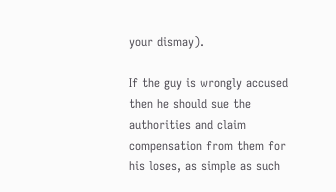your dismay).

If the guy is wrongly accused then he should sue the authorities and claim compensation from them for his loses, as simple as such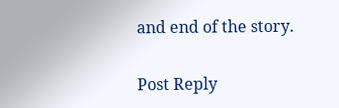and end of the story.

Post Reply